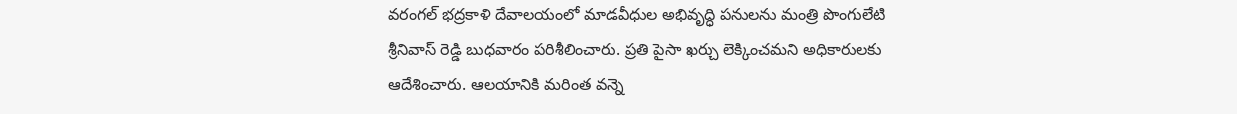వరంగల్ భద్రకాళి దేవాలయంలో మాడవీధుల అభివృద్ధి పనులను మంత్రి పొంగులేటి శ్రీనివాస్ రెడ్డి బుధవారం పరిశీలించారు. ప్రతి పైసా ఖర్చు లెక్కించమని అధికారులకు ఆదేశించారు. ఆలయానికి మరింత వన్నె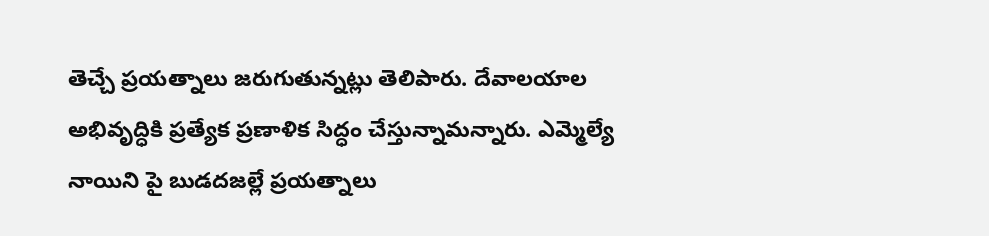తెచ్చే ప్రయత్నాలు జరుగుతున్నట్లు తెలిపారు. దేవాలయాల అభివృద్ధికి ప్రత్యేక ప్రణాళిక సిద్ధం చేస్తున్నామన్నారు. ఎమ్మెల్యే నాయిని పై బుడదజల్లే ప్రయత్నాలు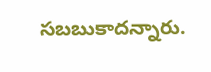సబబుకాదన్నారు.